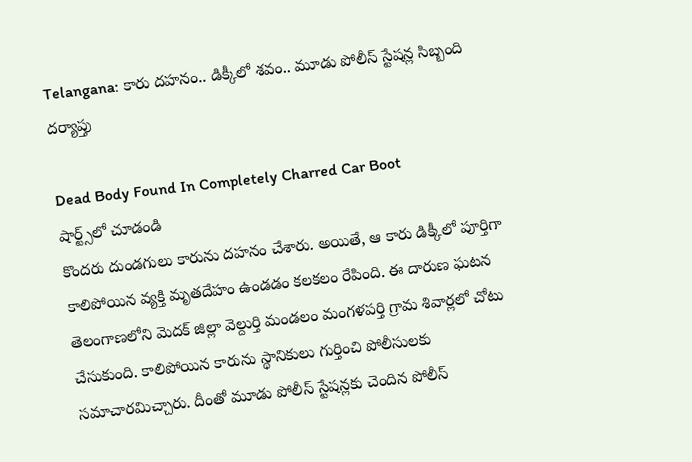Telangana: కారు దహనం.. డిక్కీలో శవం.. మూడు పోలీస్ స్టేషన్ల సిబ్బంది దర్యాప్తు

Dead Body Found In Completely Charred Car Boot
షార్ట్స్‌లో చూడండి
కొందరు దుండగులు కారును దహనం చేశారు. అయితే, ఆ కారు డిక్కీలో పూర్తిగా కాలిపోయిన వ్యక్తి మృతదేహం ఉండడం కలకలం రేపింది. ఈ దారుణ ఘటన తెలంగాణలోని మెదక్ జిల్లా వెల్దుర్తి మండలం మంగళపర్తి గ్రామ శివార్లలో చోటు చేసుకుంది. కాలిపోయిన కారును స్థానికులు గుర్తించి పోలీసులకు సమాచారమిచ్చారు. దీంతో మూడు పోలీస్ స్టేషన్లకు చెందిన పోలీస్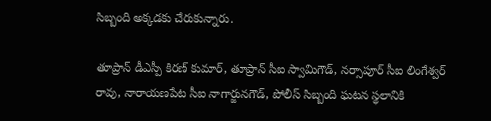సిబ్బంది అక్కడకు చేరుకున్నారు.

తూప్రాన్ డీఎస్పీ కిరణ్ కుమార్, తూప్రాన్ సీఐ స్వామిగౌడ్, నర్సాపూర్ సీఐ లింగేశ్వర్ రావు, నారాయణపేట సీఐ నాగార్జునగౌడ్, పోలీస్ సిబ్బంది ఘటన స్థలానికి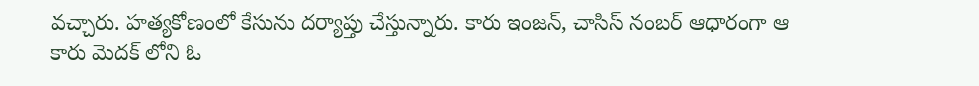వచ్చారు. హత్యకోణంలో కేసును దర్యాప్తు చేస్తున్నారు. కారు ఇంజన్, చాసిస్ నంబర్ ఆధారంగా ఆ కారు మెదక్ లోని ఓ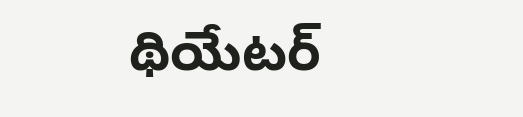థియేటర్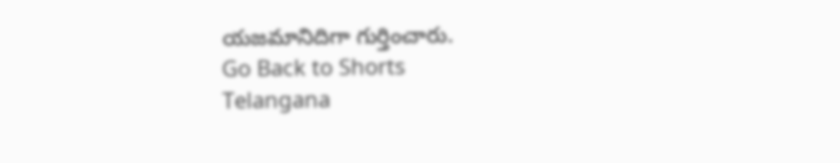యజమానిదిగా గుర్తించారు.
Go Back to Shorts
Telangana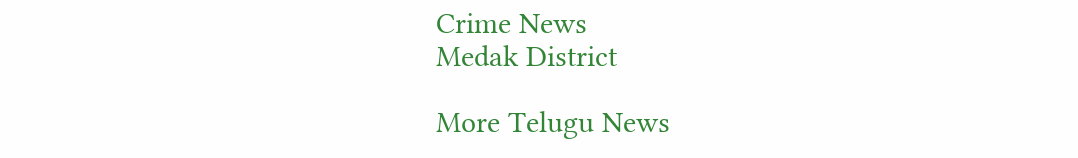Crime News
Medak District

More Telugu News